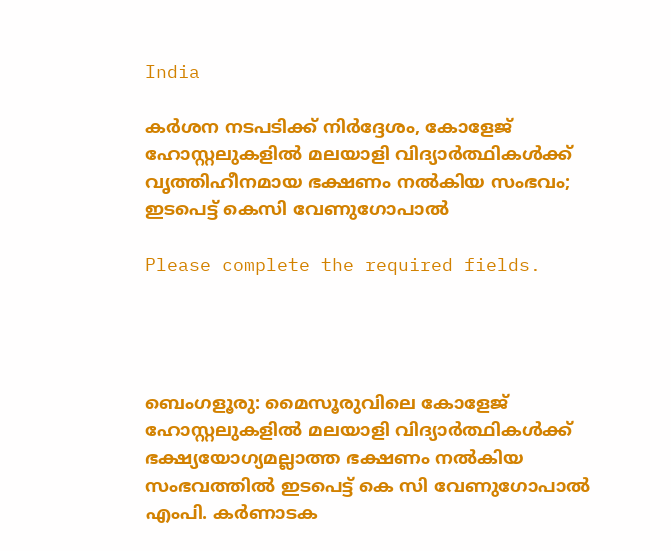India

കർശന നടപടിക്ക് നിർദ്ദേശം, കോളേജ് ഹോസ്റ്റലുകളിൽ മലയാളി വിദ്യാർത്ഥികൾക്ക് വൃത്തിഹീനമായ ഭക്ഷണം നൽകിയ സംഭവം; ഇടപെട്ട് കെസി വേണുഗോപാൽ

Please complete the required fields.




ബെംഗളൂരു: മൈസൂരുവിലെ കോളേജ് ഹോസ്റ്റലുകളിൽ മലയാളി വിദ്യാർത്ഥികൾക്ക് ഭക്ഷ്യയോഗ്യമല്ലാത്ത ഭക്ഷണം നൽകിയ സംഭവത്തിൽ ഇടപെട്ട് കെ സി വേണുഗോപാൽ എംപി. കർണാടക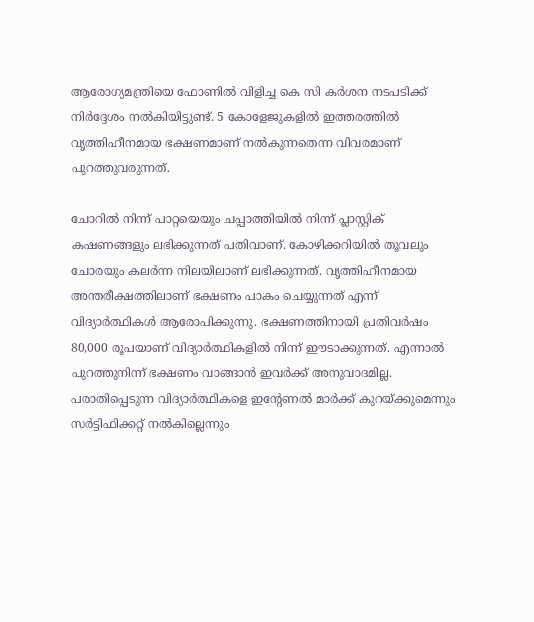ആരോഗ്യമന്ത്രിയെ ഫോണിൽ വിളിച്ച കെ സി കർശന നടപടിക്ക് നിർദ്ദേശം നൽകിയിട്ടുണ്ട്. 5 കോളേജുകളിൽ ഇത്തരത്തിൽ വൃത്തിഹീനമായ ഭക്ഷണമാണ് നൽകുന്നതെന്ന വിവരമാണ് പുറത്തുവരുന്നത്.

ചോറിൽ നിന്ന് പാറ്റയെയും ചപ്പാത്തിയിൽ നിന്ന് പ്ലാസ്റ്റിക് കഷണങ്ങളും ലഭിക്കുന്നത് പതിവാണ്. കോഴിക്കറിയിൽ തൂവലും ചോരയും കലർന്ന നിലയിലാണ് ലഭിക്കുന്നത്. വൃത്തിഹീനമായ അന്തരീക്ഷത്തിലാണ് ഭക്ഷണം പാകം ചെയ്യുന്നത് എന്ന് വിദ്യാർത്ഥികൾ ആരോപിക്കുന്നു. ഭക്ഷണത്തിനായി പ്രതിവർഷം 80,000 രൂപയാണ് വിദ്യാർത്ഥികളിൽ നിന്ന് ഈടാക്കുന്നത്. എന്നാൽ പുറത്തുനിന്ന് ഭക്ഷണം വാങ്ങാൻ ഇവർക്ക് അനുവാദമില്ല. പരാതിപ്പെടുന്ന വിദ്യാർത്ഥികളെ ഇന്റേണൽ മാർക്ക് കുറയ്ക്കുമെന്നും സർട്ടിഫിക്കറ്റ് നൽകില്ലെന്നും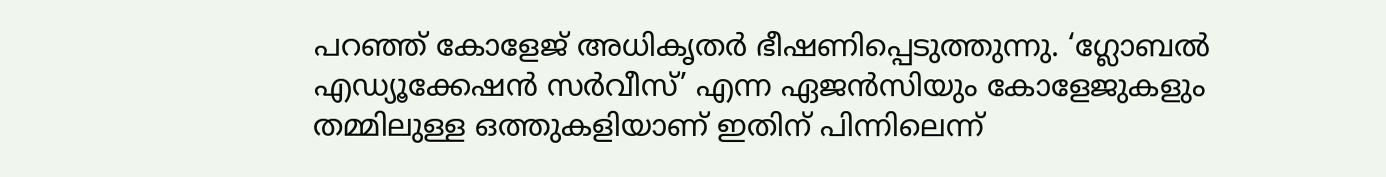പറഞ്ഞ് കോളേജ് അധികൃതർ ഭീഷണിപ്പെടുത്തുന്നു. ‘ഗ്ലോബൽ എഡ്യൂക്കേഷൻ സർവീസ്’ എന്ന ഏജൻസിയും കോളേജുകളും തമ്മിലുള്ള ഒത്തുകളിയാണ് ഇതിന് പിന്നിലെന്ന്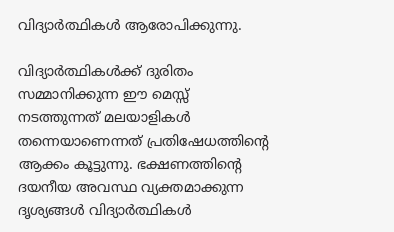വിദ്യാർത്ഥികൾ ആരോപിക്കുന്നു.

വിദ്യാർത്ഥികൾക്ക് ദുരിതം സമ്മാനിക്കുന്ന ഈ മെസ്സ് നടത്തുന്നത് മലയാളികൾ തന്നെയാണെന്നത് പ്രതിഷേധത്തിന്റെ ആക്കം കൂട്ടുന്നു. ഭക്ഷണത്തിന്റെ ദയനീയ അവസ്ഥ വ്യക്തമാക്കുന്ന ദൃശ്യങ്ങൾ വിദ്യാർത്ഥികൾ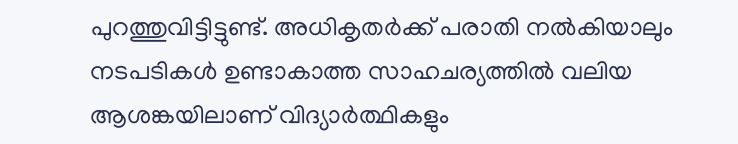പുറത്തുവിട്ടിട്ടുണ്ട്. അധികൃതർക്ക് പരാതി നൽകിയാലും നടപടികൾ ഉണ്ടാകാത്ത സാഹചര്യത്തിൽ വലിയ ആശങ്കയിലാണ് വിദ്യാർത്ഥികളും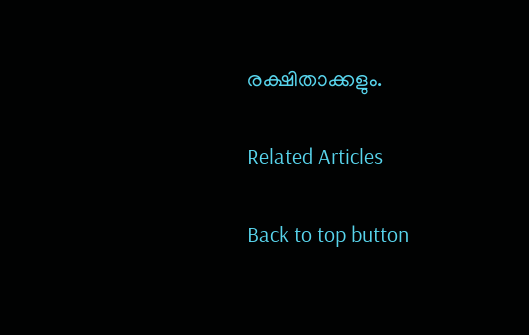രക്ഷിതാക്കളും.

Related Articles

Back to top button